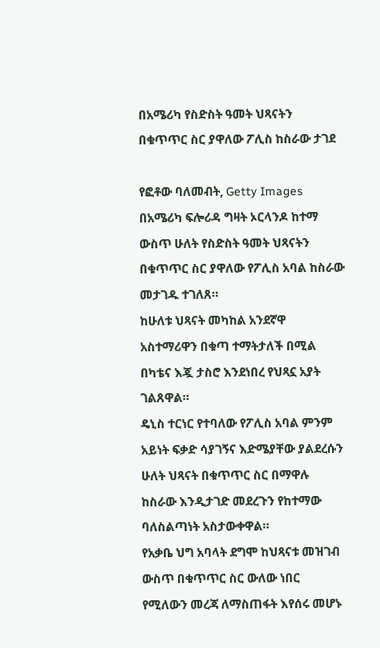በአሜሪካ የስድስት ዓመት ህጻናትን በቁጥጥር ስር ያዋለው ፖሊስ ከስራው ታገደ

የፎቶው ባለመብት, Getty Images
በአሜሪካ ፍሎሪዳ ግዛት ኦርላንዶ ከተማ ውስጥ ሁለት የስድስት ዓመት ህጻናትን በቁጥጥር ስር ያዋለው የፖሊስ አባል ከስራው መታገዱ ተገለጸ።
ከሁለቱ ህጻናት መካከል አንደኛዋ አስተማሪዋን በቁጣ ተማትታለች በሚል በካቴና እጇ ታስሮ እንደነበረ የህጻኗ አያት ገልጸዋል።
ዴኒስ ተርነር የተባለው የፖሊስ አባል ምንም አይነት ፍቃድ ሳያገኝና እድሜያቸው ያልደረሱን ሁለት ህጻናት በቁጥጥር ስር በማዋሉ ከስራው እንዲታገድ መደረጉን የከተማው ባለስልጣነት አስታውቀዋል።
የአቃቤ ህግ አባላት ደግሞ ከህጻናቱ መዝገብ ውስጥ በቁጥጥር ስር ውለው ነበር የሚለውን መረጃ ለማስጠፋት እየሰሩ መሆኑ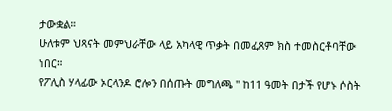ታውቋል።
ሁለቱም ህጻናት መምህራቸው ላይ አካላዊ ጥቃት በመፈጸም ክስ ተመስርቶባቸው ነበር።
የፖሊስ ሃላፊው ኦርላንዶ ሮሎን በሰጡት መግለጫ '' ከ11 ዓመት በታች የሆኑ ሶስት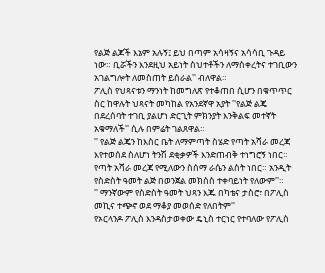የልጅ ልጆች እኔም አሉኝ፤ ይህ በጣም አሳዛኝና አሳሳቢ ጉዳይ ነው። ቢሯችን እንደዚህ አይነት ስህተቶችን ለማስቀረትና ተገቢውን አገልግሎት ለመስጠት ይሰራል'' ብለዋል።
ፖሊስ የህጻናቱን ማንነት ከመግለጽ የተቆጠበ ሲሆን በቁጥጥር ስር ከዋሉት ህጻናት መካከል የአንደኛዋ አያት ''የልጅ ልጄ በደረሰባት ተገቢ ያልሆነ ድርጊት ምክንያት እንቅልፍ መተኛት አቁማለች'' ሲሉ በምሬት ገልጸዋል።
'' የልጅ ልጄን ከእስር ቤት ለማምጣት ስሄድ የጣት አሻራ መረጃ እየተወሰደ ስለሆነ ትንሽ ደቂቃዎች እንድጠብቅ ተነግሮኝ ነበር። የጣት አሻራ መረጃ የሚለውን ስሰማ ራሴን ልስት ነበር። አንዲት የስድስት ዓመት ልጅ በወንጀል መክሰስ ተቀባይነት የለውም''።
'' ማንኛውም የስድስት ዓመት ህጻን እጁ በካቴና ታስሮ፣ በፖሊስ መኪና ተጭኖ ወደ ማቆያ መወሰድ የለበትም''
የኦርላንዶ ፖሊስ እንዳስታወቀው ዴኒስ ተርነር የተባለው የፖሊስ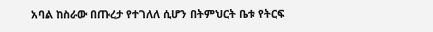አባል ከስራው በጡረታ የተገለለ ሲሆን በትምህርት ቤቱ የትርፍ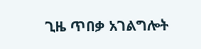ጊዜ ጥበቃ አገልግሎት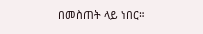በመስጠት ላይ ነበር።